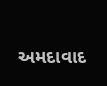અમદાવાદ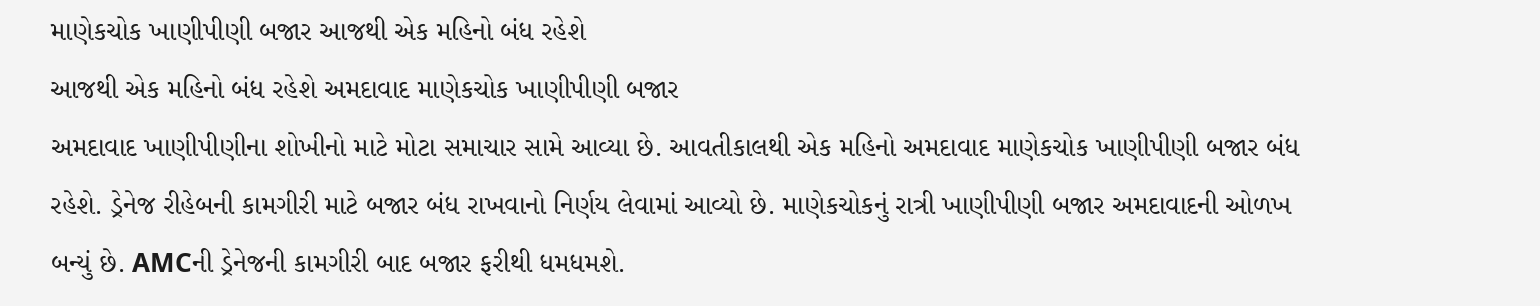માણેકચોક ખાણીપીણી બજાર આજથી એક મહિનો બંધ રહેશે
આજથી એક મહિનો બંધ રહેશે અમદાવાદ માણેકચોક ખાણીપીણી બજાર
અમદાવાદ ખાણીપીણીના શોખીનો માટે મોટા સમાચાર સામે આવ્યા છે. આવતીકાલથી એક મહિનો અમદાવાદ માણેકચોક ખાણીપીણી બજાર બંધ રહેશે. ડ્રેનેજ રીહેબની કામગીરી માટે બજાર બંધ રાખવાનો નિર્ણય લેવામાં આવ્યો છે. માણેકચોકનું રાત્રી ખાણીપીણી બજાર અમદાવાદની ઓળખ બન્યું છે. AMCની ડ્રેનેજની કામગીરી બાદ બજાર ફરીથી ધમધમશે.